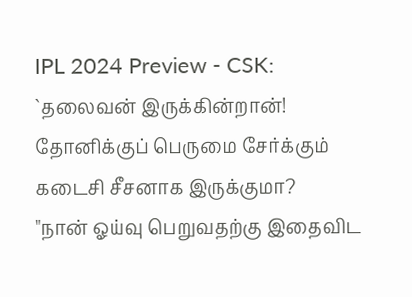IPL 2024 Preview - CSK: `தலைவன் இருக்கின்றான்! தோனிக்குப் பெருமை சேர்க்கும் கடைசி சீசனாக இருக்குமா?
"நான் ஓய்வு பெறுவதற்கு இதைவிட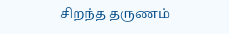சிறந்த தருணம்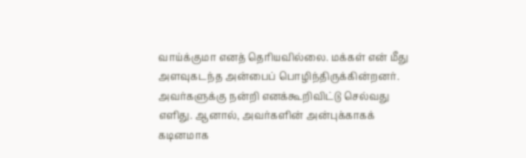வாய்க்குமா எனத் தெரியவில்லை. மக்கள் என் மீது அளவுகடந்த அன்பைப் பொழிந்திருக்கின்றனர். அவர்களுக்கு நன்றி எனக்கூறிவிட்டு செல்வது எளிது. ஆனால், அவர்களின் அன்புக்காகக் கடினமாக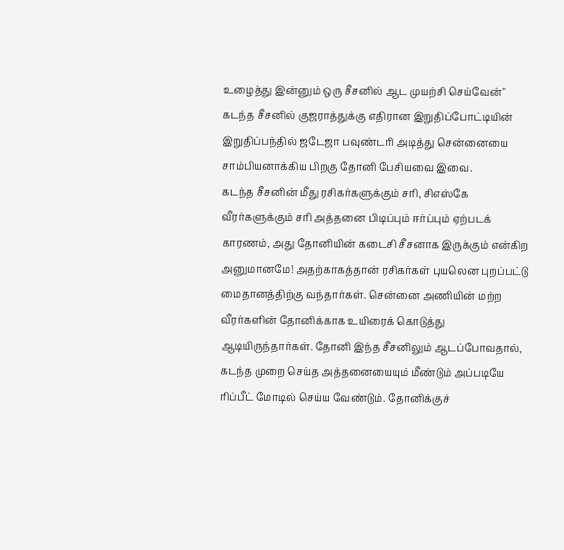உழைத்து இன்னும் ஒரு சீசனில் ஆட முயற்சி செய்வேன்" கடந்த சீசனில் குஜராத்துக்கு எதிரான இறுதிப்போட்டியின் இறுதிப்பந்தில் ஜடேஜா பவுண்டரி அடித்து சென்னையை சாம்பியனாக்கிய பிறகு தோனி பேசியவை இவை.
கடந்த சீசனின் மீது ரசிகர்களுக்கும் சரி, சிஎஸ்கே வீரர்களுக்கும் சரி அத்தனை பிடிப்பும் ஈர்ப்பும் ஏற்படக் காரணம், அது தோனியின் கடைசி சீசனாக இருக்கும் என்கிற அனுமானமே! அதற்காகத்தான் ரசிகர்கள் புயலென புறப்பட்டு மைதானத்திற்கு வந்தார்கள். சென்னை அணியின் மற்ற வீரர்களின் தோனிக்காக உயிரைக் கொடுத்து ஆடியிருந்தார்கள். தோனி இந்த சீசனிலும் ஆடப்போவதால், கடந்த முறை செய்த அத்தனையையும் மீண்டும் அப்படியே ரிப்பீட் மோடில் செய்ய வேண்டும். தோனிக்குச்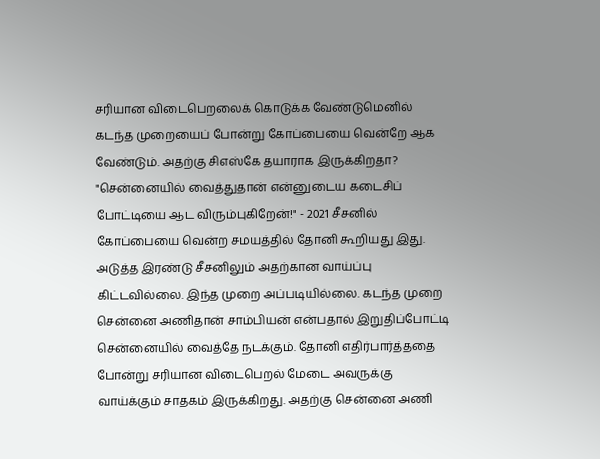சரியான விடைபெறலைக் கொடுக்க வேண்டுமெனில் கடந்த முறையைப் போன்று கோப்பையை வென்றே ஆக வேண்டும். அதற்கு சிஎஸ்கே தயாராக இருக்கிறதா?
"சென்னையில் வைத்துதான் என்னுடைய கடைசிப் போட்டியை ஆட விரும்புகிறேன்!" - 2021 சீசனில் கோப்பையை வென்ற சமயத்தில் தோனி கூறியது இது.
அடுத்த இரண்டு சீசனிலும் அதற்கான வாய்ப்பு கிட்டவில்லை. இந்த முறை அப்படியில்லை. கடந்த முறை சென்னை அணிதான் சாம்பியன் என்பதால் இறுதிப்போட்டி சென்னையில் வைத்தே நடக்கும். தோனி எதிர்பார்த்ததை போன்று சரியான விடைபெறல் மேடை அவருக்கு வாய்க்கும் சாதகம் இருக்கிறது. அதற்கு சென்னை அணி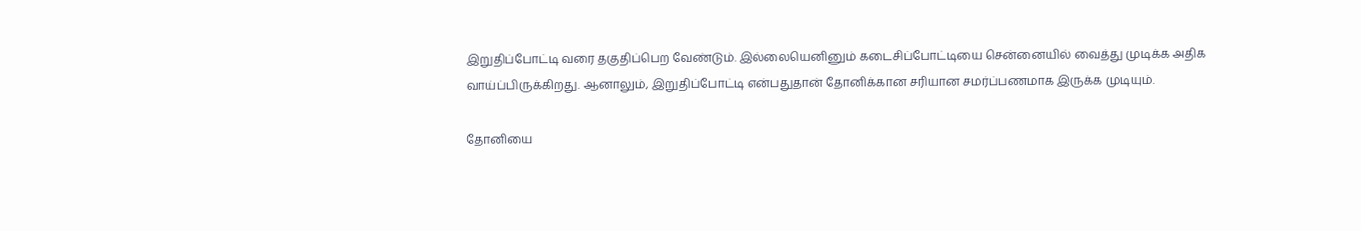இறுதிப்போட்டி வரை தகுதிப்பெற வேண்டும். இல்லையெனினும் கடைசிப்போட்டியை சென்னையில் வைத்து முடிக்க அதிக வாய்ப்பிருக்கிறது. ஆனாலும், இறுதிப்போட்டி என்பதுதான் தோனிக்கான சரியான சமர்ப்பணமாக இருக்க முடியும்.

தோனியை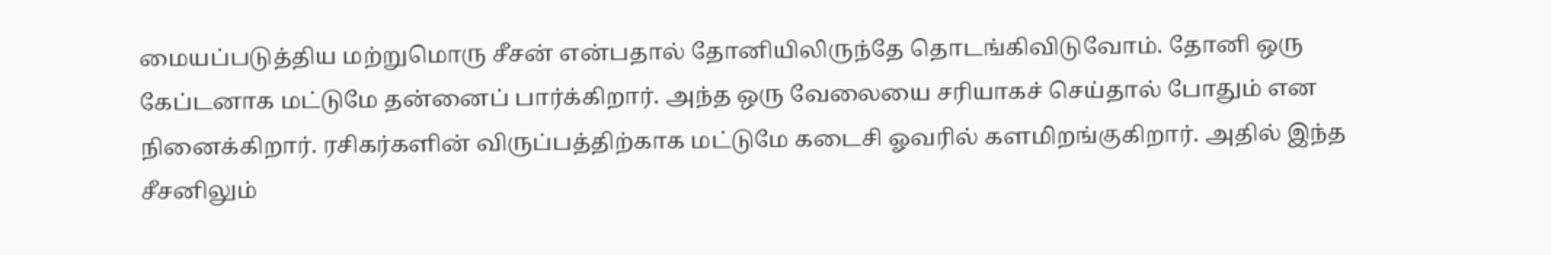மையப்படுத்திய மற்றுமொரு சீசன் என்பதால் தோனியிலிருந்தே தொடங்கிவிடுவோம். தோனி ஒரு கேப்டனாக மட்டுமே தன்னைப் பார்க்கிறார். அந்த ஒரு வேலையை சரியாகச் செய்தால் போதும் என நினைக்கிறார். ரசிகர்களின் விருப்பத்திற்காக மட்டுமே கடைசி ஓவரில் களமிறங்குகிறார். அதில் இந்த சீசனிலும்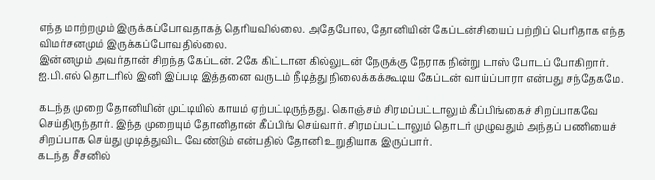எந்த மாற்றமும் இருக்கப்போவதாகத் தெரியவில்லை. அதேபோல, தோனியின் கேப்டன்சியைப் பற்றிப் பெரிதாக எந்த விமர்சனமும் இருக்கப்போவதில்லை.
இன்னமும் அவர்தான் சிறந்த கேப்டன். 2கே கிட்டான கில்லுடன் நேருக்கு நேராக நின்று டாஸ் போடப் போகிறார். ஐ.பி.எல் தொடரில் இனி இப்படி இத்தனை வருடம் நீடித்து நிலைக்கக்கூடிய கேப்டன் வாய்ப்பாரா என்பது சந்தேகமே.

கடந்த முறை தோனியின் முட்டியில் காயம் ஏற்பட்டிருந்தது. கொஞ்சம் சிரமப்பட்டாலும் கீப்பிங்கைச் சிறப்பாகவே செய்திருந்தார். இந்த முறையும் தோனிதான் கீப்பிங் செய்வார். சிரமப்பட்டாலும் தொடர் முழுவதும் அந்தப் பணியைச் சிறப்பாக செய்து முடித்துவிட வேண்டும் என்பதில் தோனி உறுதியாக இருப்பார்.
கடந்த சீசனில்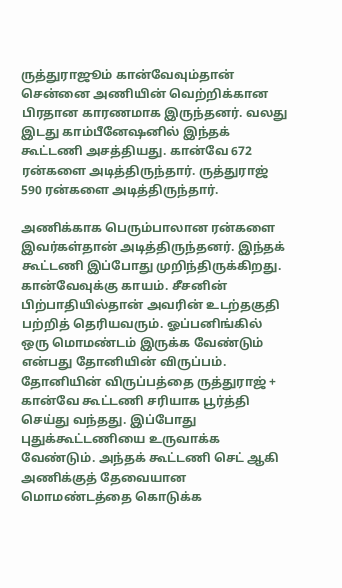ருத்துராஜூம் கான்வேவும்தான் சென்னை அணியின் வெற்றிக்கான பிரதான காரணமாக இருந்தனர். வலது இடது காம்பீனேஷனில் இந்தக் கூட்டணி அசத்தியது. கான்வே 672 ரன்களை அடித்திருந்தார். ருத்துராஜ் 590 ரன்களை அடித்திருந்தார்.

அணிக்காக பெரும்பாலான ரன்களை இவர்கள்தான் அடித்திருந்தனர். இந்தக் கூட்டணி இப்போது முறிந்திருக்கிறது. கான்வேவுக்கு காயம். சீசனின் பிற்பாதியில்தான் அவரின் உடற்தகுதி பற்றித் தெரியவரும். ஓப்பனிங்கில் ஒரு மொமண்டம் இருக்க வேண்டும் என்பது தோனியின் விருப்பம். தோனியின் விருப்பத்தை ருத்துராஜ் + கான்வே கூட்டணி சரியாக பூர்த்தி செய்து வந்தது. இப்போது புதுக்கூட்டணியை உருவாக்க வேண்டும். அந்தக் கூட்டணி செட் ஆகி அணிக்குத் தேவையான மொமண்டத்தை கொடுக்க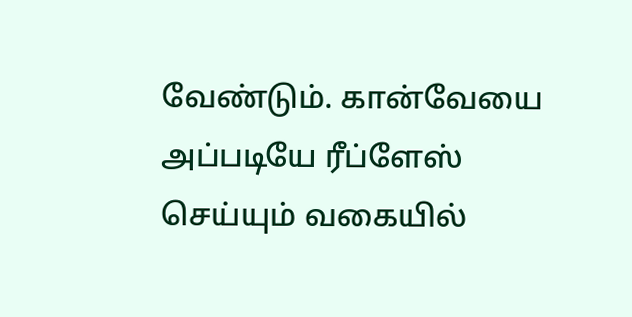வேண்டும். கான்வேயை அப்படியே ரீப்ளேஸ் செய்யும் வகையில்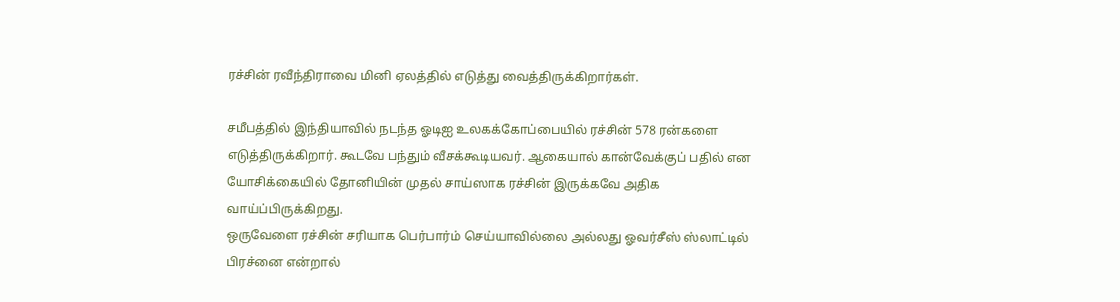ரச்சின் ரவீந்திராவை மினி ஏலத்தில் எடுத்து வைத்திருக்கிறார்கள்.

சமீபத்தில் இந்தியாவில் நடந்த ஓடிஐ உலகக்கோப்பையில் ரச்சின் 578 ரன்களை எடுத்திருக்கிறார். கூடவே பந்தும் வீசக்கூடியவர். ஆகையால் கான்வேக்குப் பதில் என யோசிக்கையில் தோனியின் முதல் சாய்ஸாக ரச்சின் இருக்கவே அதிக வாய்ப்பிருக்கிறது.
ஒருவேளை ரச்சின் சரியாக பெர்பார்ம் செய்யாவில்லை அல்லது ஓவர்சீஸ் ஸ்லாட்டில் பிரச்னை என்றால்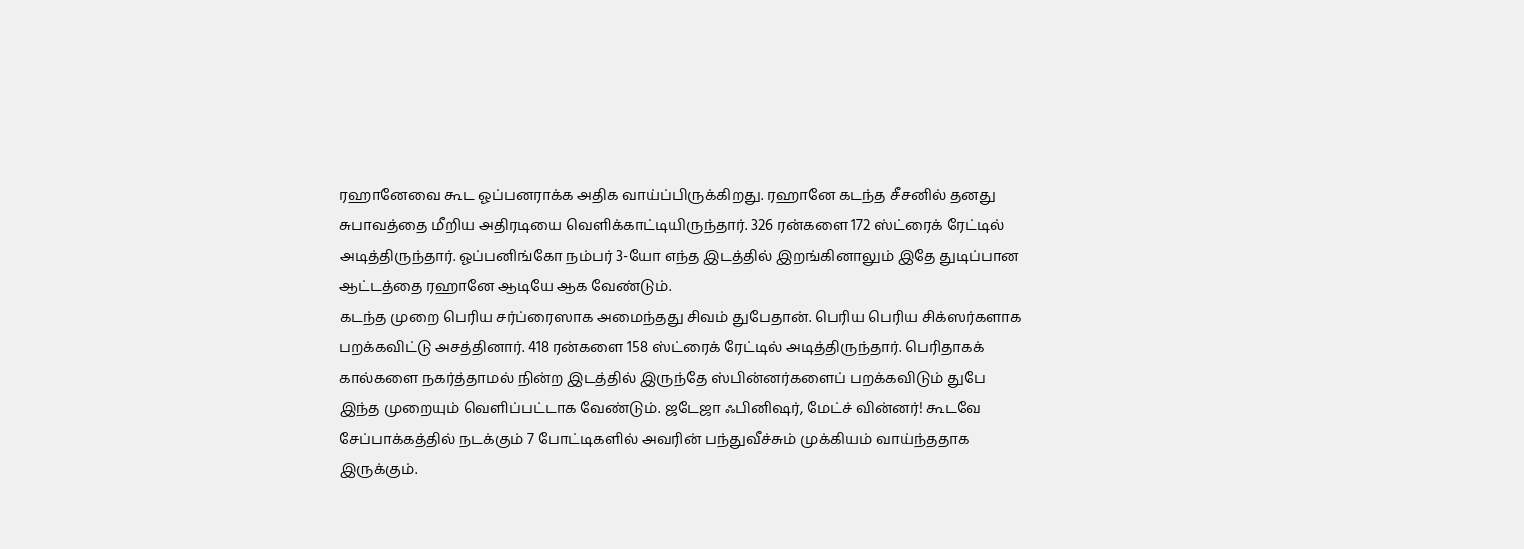ரஹானேவை கூட ஓப்பனராக்க அதிக வாய்ப்பிருக்கிறது. ரஹானே கடந்த சீசனில் தனது சுபாவத்தை மீறிய அதிரடியை வெளிக்காட்டியிருந்தார். 326 ரன்களை 172 ஸ்ட்ரைக் ரேட்டில் அடித்திருந்தார். ஓப்பனிங்கோ நம்பர் 3-யோ எந்த இடத்தில் இறங்கினாலும் இதே துடிப்பான ஆட்டத்தை ரஹானே ஆடியே ஆக வேண்டும்.
கடந்த முறை பெரிய சர்ப்ரைஸாக அமைந்தது சிவம் துபேதான். பெரிய பெரிய சிக்ஸர்களாக பறக்கவிட்டு அசத்தினார். 418 ரன்களை 158 ஸ்ட்ரைக் ரேட்டில் அடித்திருந்தார். பெரிதாகக் கால்களை நகர்த்தாமல் நின்ற இடத்தில் இருந்தே ஸ்பின்னர்களைப் பறக்கவிடும் துபே இந்த முறையும் வெளிப்பட்டாக வேண்டும். ஜடேஜா ஃபினிஷர், மேட்ச் வின்னர்! கூடவே சேப்பாக்கத்தில் நடக்கும் 7 போட்டிகளில் அவரின் பந்துவீச்சும் முக்கியம் வாய்ந்ததாக இருக்கும்.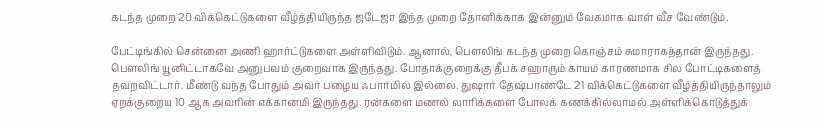கடந்த முறை 20 விக்கெட்டுகளை வீழ்த்தியிருந்த ஜடேஜா இந்த முறை தோனிக்காக இன்னும் வேகமாக வாள் வீச வேண்டும்.

பேட்டிங்கில் சென்னை அணி ஹார்ட்டுகளை அள்ளிவிடும். ஆனால், பௌலிங் கடந்த முறை கொஞ்சம் சுமாராகத்தான் இருந்தது. பௌலிங் யூனிட்டாகவே அனுபவம் குறைவாக இருந்தது. போதாக்குறைக்கு தீபக் சஹாரும் காயம் காரணமாக சில போட்டிகளைத் தவறவிட்டார். மீண்டு வந்த போதும் அவர் பழைய ஃபார்மில் இல்லை. துஷார் தேஷ்பாண்டே 21 விக்கெட்டுகளை வீழ்த்தியிருந்தாலும் ஏறக்குறைய 10 ஆக அவரின் எக்கானமி இருந்தது. ரன்களை மணல் லாரிக்களை போலக் கணக்கில்லாமல் அள்ளிக்கொடுத்துக்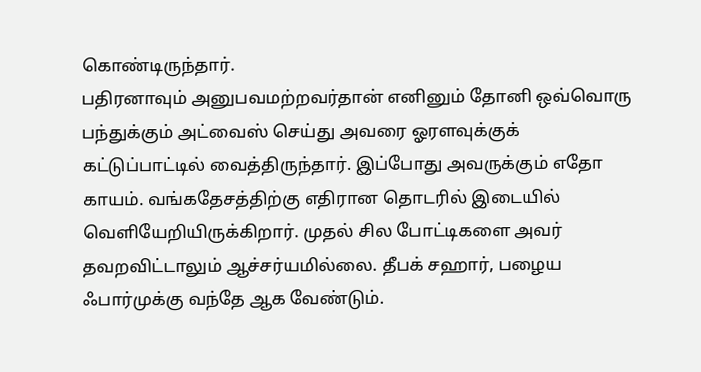கொண்டிருந்தார்.
பதிரனாவும் அனுபவமற்றவர்தான் எனினும் தோனி ஒவ்வொரு பந்துக்கும் அட்வைஸ் செய்து அவரை ஓரளவுக்குக் கட்டுப்பாட்டில் வைத்திருந்தார். இப்போது அவருக்கும் எதோ காயம். வங்கதேசத்திற்கு எதிரான தொடரில் இடையில் வெளியேறியிருக்கிறார். முதல் சில போட்டிகளை அவர் தவறவிட்டாலும் ஆச்சர்யமில்லை. தீபக் சஹார், பழைய ஃபார்முக்கு வந்தே ஆக வேண்டும்.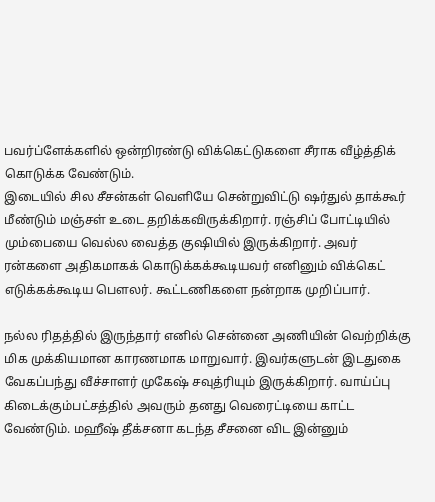பவர்ப்ளேக்களில் ஒன்றிரண்டு விக்கெட்டுகளை சீராக வீழ்த்திக் கொடுக்க வேண்டும்.
இடையில் சில சீசன்கள் வெளியே சென்றுவிட்டு ஷர்துல் தாக்கூர் மீண்டும் மஞ்சள் உடை தறிக்கவிருக்கிறார். ரஞ்சிப் போட்டியில் மும்பையை வெல்ல வைத்த குஷியில் இருக்கிறார். அவர் ரன்களை அதிகமாகக் கொடுக்கக்கூடியவர் எனினும் விக்கெட் எடுக்கக்கூடிய பௌலர். கூட்டணிகளை நன்றாக முறிப்பார்.

நல்ல ரிதத்தில் இருந்தார் எனில் சென்னை அணியின் வெற்றிக்கு மிக முக்கியமான காரணமாக மாறுவார். இவர்களுடன் இடதுகை வேகப்பந்து வீச்சாளர் முகேஷ் சவுத்ரியும் இருக்கிறார். வாய்ப்பு கிடைக்கும்பட்சத்தில் அவரும் தனது வெரைட்டியை காட்ட வேண்டும். மஹீஷ் தீக்சனா கடந்த சீசனை விட இன்னும்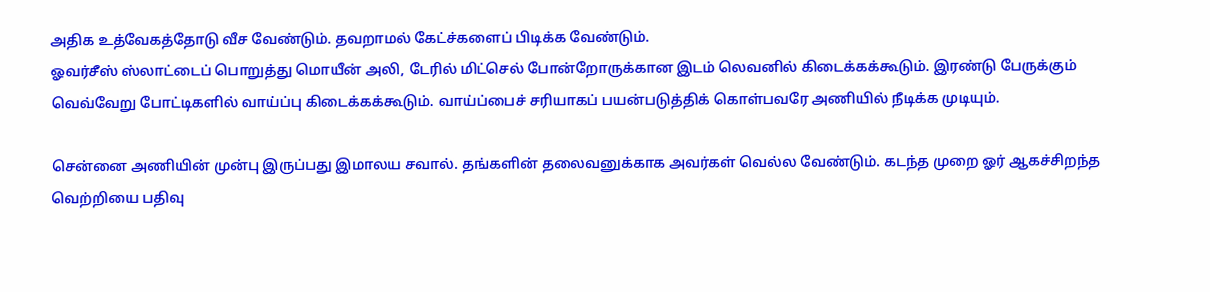அதிக உத்வேகத்தோடு வீச வேண்டும். தவறாமல் கேட்ச்களைப் பிடிக்க வேண்டும்.
ஓவர்சீஸ் ஸ்லாட்டைப் பொறுத்து மொயீன் அலி, டேரில் மிட்செல் போன்றோருக்கான இடம் லெவனில் கிடைக்கக்கூடும். இரண்டு பேருக்கும் வெவ்வேறு போட்டிகளில் வாய்ப்பு கிடைக்கக்கூடும். வாய்ப்பைச் சரியாகப் பயன்படுத்திக் கொள்பவரே அணியில் நீடிக்க முடியும்.

சென்னை அணியின் முன்பு இருப்பது இமாலய சவால். தங்களின் தலைவனுக்காக அவர்கள் வெல்ல வேண்டும். கடந்த முறை ஓர் ஆகச்சிறந்த வெற்றியை பதிவு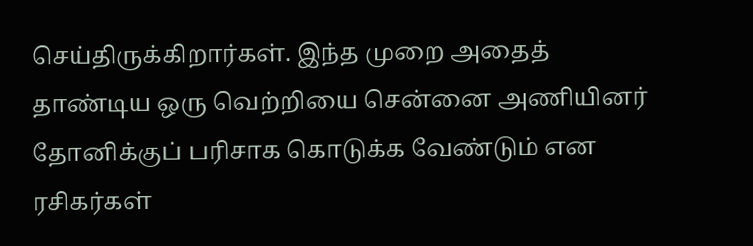செய்திருக்கிறார்கள். இந்த முறை அதைத் தாண்டிய ஒரு வெற்றியை சென்னை அணியினர் தோனிக்குப் பரிசாக கொடுக்க வேண்டும் என ரசிகர்கள்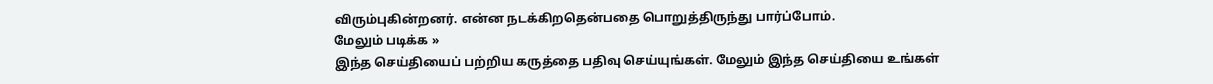விரும்புகின்றனர். என்ன நடக்கிறதென்பதை பொறுத்திருந்து பார்ப்போம்.
மேலும் படிக்க »
இந்த செய்தியைப் பற்றிய கருத்தை பதிவு செய்யுங்கள். மேலும் இந்த செய்தியை உங்கள்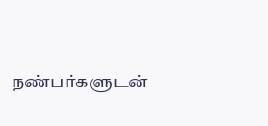நண்பர்களுடன்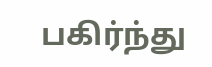பகிர்ந்து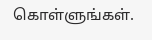கொள்ளுங்கள்.